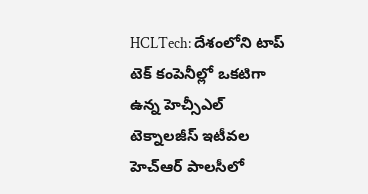HCLTech: దేశంలోని టాప్ టెక్ కంపెనీల్లో ఒకటిగా ఉన్న హెచ్సీఎల్ టెక్నాలజీస్ ఇటీవల హెచ్ఆర్ పాలసీలో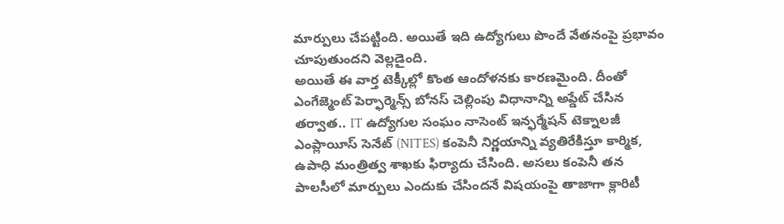మార్పులు చేపట్టింది. అయితే ఇది ఉద్యోగులు పొందే వేతనంపై ప్రభావం చూపుతుందని వెల్లడైంది.
అయితే ఈ వార్త టెక్కీల్లో కొంత ఆందోళనకు కారణమైంది. దీంతో ఎంగేజ్మెంట్ పెర్ఫార్మెన్స్ బోనస్ చెల్లింపు విధానాన్ని అప్డేట్ చేసిన తర్వాత.. IT ఉద్యోగుల సంఘం నాసెంట్ ఇన్ఫర్మేషన్ టెక్నాలజీ ఎంప్లాయీస్ సెనేట్ (NITES) కంపెనీ నిర్ణయాన్ని వ్యతిరేకిస్తూ కార్మిక, ఉపాధి మంత్రిత్వ శాఖకు ఫిర్యాదు చేసింది. అసలు కంపెనీ తన పాలసీలో మార్పులు ఎందుకు చేసిందనే విషయంపై తాజాగా క్లారిటీ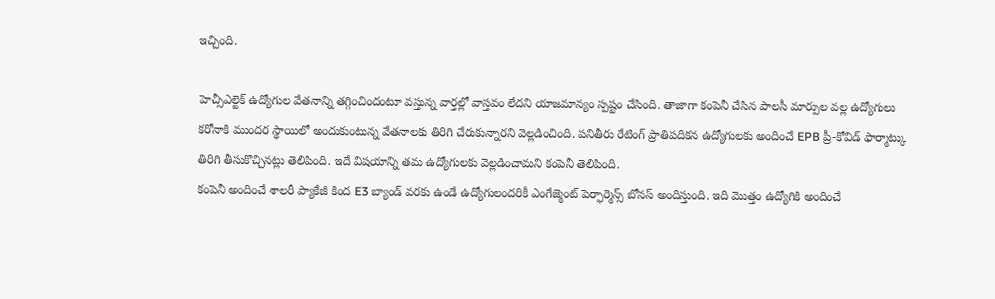ఇచ్చింది.

హెచ్సీఎల్టెక్ ఉద్యోగుల వేతనాన్ని తగ్గించిందంటూ వస్తున్న వార్తల్లో వాస్తవం లేదని యాజమాన్యం స్పష్టం చేసింది. తాజాగా కంపెనీ చేసిన పాలసీ మార్పుల వల్ల ఉద్యోగులు కరోనాకి ముందర స్థాయిలో అందుకుంటున్న వేతనాలకు తిరిగి చేరుకున్నారని వెల్లడించింది. పనితీరు రేటింగ్ ప్రాతిపదికన ఉద్యోగులకు అందించే EPB ప్రీ-కోవిడ్ ఫార్మాట్కు తిరిగి తీసుకొచ్చినట్లు తెలిపింది. ఇదే విషయాన్ని తమ ఉద్యోగులకు వెల్లడించామని కంపెనీ తెలిపింది.
కంపెనీ అందించే శాలరీ ప్యాకేజీ కింద E3 బ్యాండ్ వరకు ఉండే ఉద్యోగులందరికీ ఎంగేజ్మెంట్ పెర్ఫార్మెన్స్ బోనస్ అందిస్తుంది. ఇది మెుత్తం ఉద్యోగికి అందించే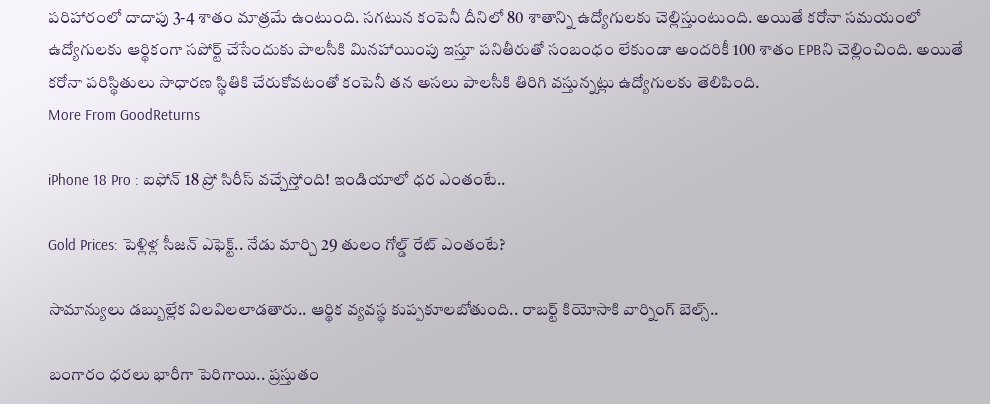పరిహారంలో దాదాపు 3-4 శాతం మాత్రమే ఉంటుంది. సగటున కంపెనీ దీనిలో 80 శాతాన్ని ఉద్యోగులకు చెల్లిస్తుంటుంది. అయితే కరోనా సమయంలో ఉద్యోగులకు ఆర్థికంగా సపోర్ట్ చేసేందుకు పాలసీకి మినహాయింపు ఇస్తూ పనితీరుతో సంబంధం లేకుండా అందరికీ 100 శాతం EPBని చెల్లించింది. అయితే కరోనా పరిస్థితులు సాధారణ స్థితికి చేరుకోవటంతో కంపెనీ తన అసలు పాలసీకి తిరిగి వస్తున్నట్లు ఉద్యోగులకు తెలిపింది.
More From GoodReturns

iPhone 18 Pro : ఐఫోన్ 18 ప్రో సిరీస్ వచ్చేస్తోంది! ఇండియాలో ధర ఎంతంటే..

Gold Prices: పెళ్లిళ్ల సీజన్ ఎఫెక్ట్.. నేడు మార్చి 29 తులం గోల్డ్ రేట్ ఎంతంటే?

సామాన్యులు డబ్బుల్లేక విలవిలలాడతారు.. ఆర్థిక వ్యవస్థ కుప్పకూలబోతుంది.. రాబర్ట్ కియోసాకి వార్నింగ్ బెల్స్..

బంగారం ధరలు భారీగా పెరిగాయి.. ప్రస్తుతం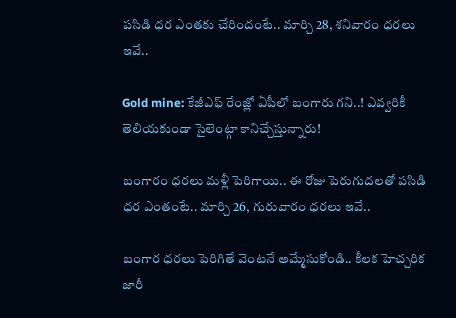పసిడి ధర ఎంతకు చేరిందంటే.. మార్చి 28, శనివారం ధరలు ఇవే..

Gold mine: కేజీఎఫ్ రేంజ్లో ఏపీలో బంగారు గని..! ఎవ్వరికీ తెలియకుండా సైలెంట్గా కానిచ్చేస్తున్నారు!

బంగారం ధరలు మళ్లీ పెరిగాయి.. ఈ రోజు పెరుగుదలతో పసిడి ధర ఎంతంటే.. మార్చి 26, గురువారం ధరలు ఇవే..

బంగార ధరలు పెరిగితే వెంటనే అమ్మేసుకోండి.. కీలక హెచ్చరిక జారీ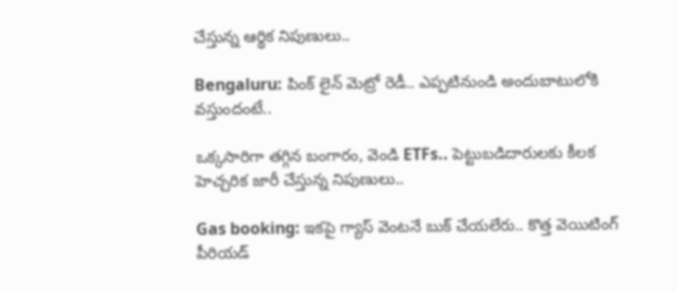చేస్తున్న ఆర్థిక నిపుణులు..

Bengaluru: పింక్ లైన్ మెట్రో రెడీ.. ఎప్పటినుండి అందుబాటులోకి వస్తుందంటే..

ఒక్కసారిగా తగ్గిన బంగారం, వెండి ETFs.. పెట్టుబడిదారులకు కీలక హెచ్చరిక జారీ చేస్తున్న నిపుణులు..

Gas booking: ఇకపై గ్యాస్ వెంటనే బుక్ చేయలేరు.. కొత్త వెయిటింగ్ పీరియడ్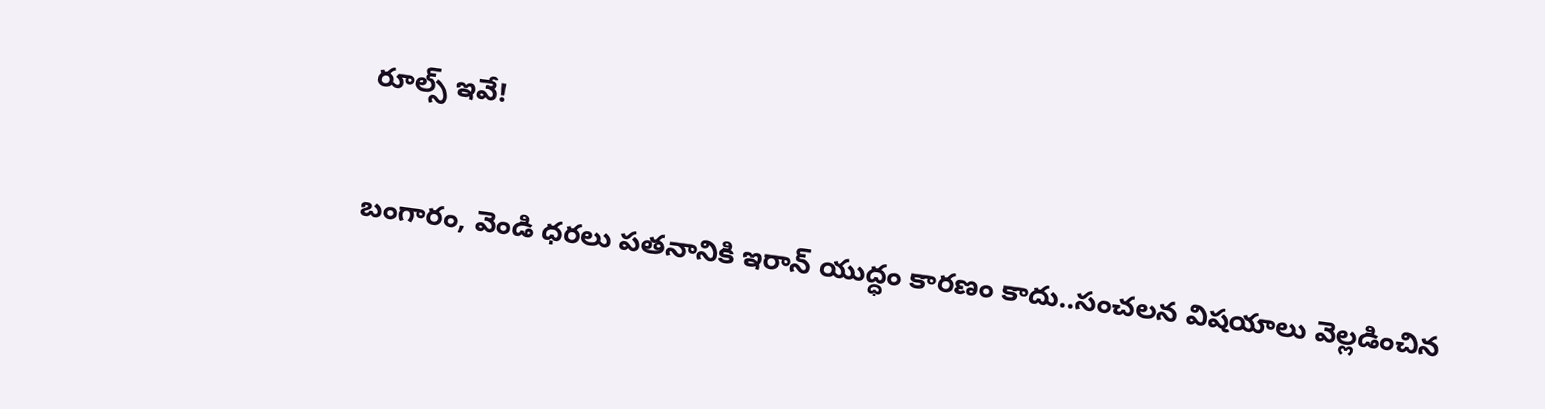రూల్స్ ఇవే!

బంగారం, వెండి ధరలు పతనానికి ఇరాన్ యుద్ధం కారణం కాదు..సంచలన విషయాలు వెల్లడించిన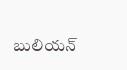బులియన్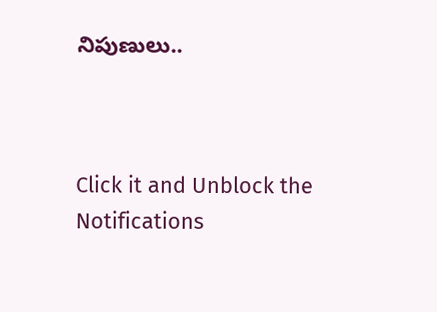నిపుణులు..



Click it and Unblock the Notifications